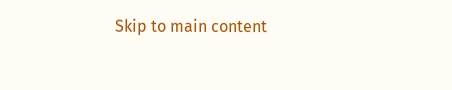Skip to main content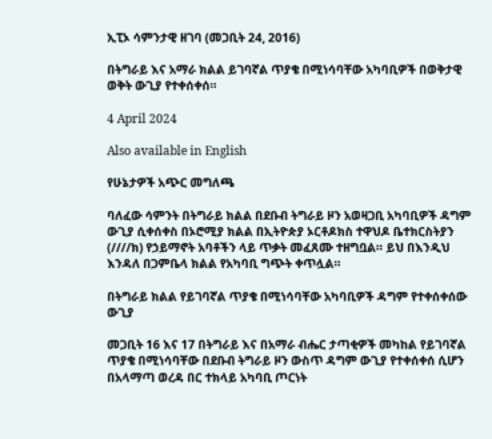ኢፒኦ ሳምንታዊ ዘገባ (መጋቢት 24, 2016)

በትግራይ እና አማራ ክልል ይገባኛል ጥያቄ በሚነሳባቸው አካባቢዎች በወቅታዊ ወቅት ውጊያ የተቀሰቀሰ።

4 April 2024

Also available in English

የሁኔታዎች አጭር መግለጫ

ባለፈው ሳምንት በትግራይ ክልል በደቡብ ትግራይ ዞን አወዛጋቢ አካባቢዎች ዳግም ውጊያ ሲቀሰቀስ በኦሮሚያ ክልል በኢትዮጵያ ኦርቶዶክስ ተዋህዶ ቤተክርስትያን (////ክ) የኃይማኖት አባቶችን ላይ ጥቃት መፈጸሙ ተዘግቧል። ይህ በእንዲህ እንዳለ በጋምቤላ ክልል የአካባቢ ግጭት ቀጥሏል።

በትግራይ ክልል የይገባኛል ጥያቄ በሚነሳባቸው አካባቢዎች ዳግም የተቀሰቀሰው ውጊያ

መጋቢት 16 እና 17 በትግራይ እና በአማራ ብሔር ታጣቂዎች መካከል የይገባኛል ጥያቄ በሚነሳባቸው በደቡብ ትግራይ ዞን ውስጥ ዳግም ውጊያ የተቀሰቀሰ ሲሆን በአላማጣ ወረዳ በር ተክላይ አካባቢ ጦርነት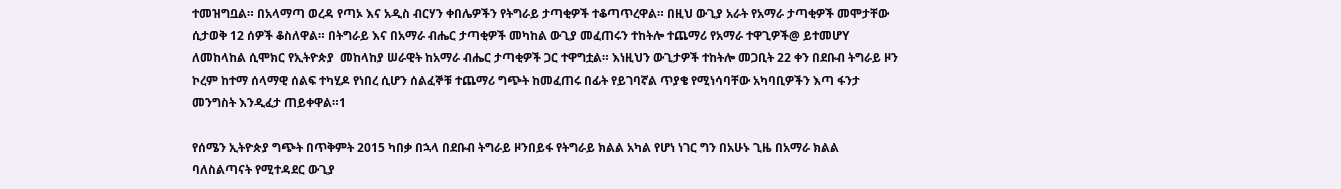ተመዝግቧል። በአላማጣ ወረዳ የጣኦ እና አዲስ ብርሃን ቀበሌዎችን የትግራይ ታጣቂዎች ተቆጣጥረዋል። በዚህ ውጊያ አራት የአማራ ታጣቂዎች መሞታቸው ሲታወቅ 12 ሰዎች ቆስለዋል። በትግራይ እና በአማራ ብሔር ታጣቂዎች መካከል ውጊያ መፈጠሩን ተከትሎ ተጨማሪ የአማራ ተዋጊዎች@ ይተመሆY ለመከላከል ሲሞክር የኢትዮጵያ  መከላከያ ሠራዊት ከአማራ ብሔር ታጣቂዎች ጋር ተዋግቷል። እነዚህን ውጊታዎች ተከትሎ መጋቢት 22 ቀን በደቡብ ትግራይ ዞን ኮረም ከተማ ሰላማዊ ሰልፍ ተካሂዶ የነበረ ሲሆን ሰልፈኞቹ ተጨማሪ ግጭት ከመፈጠሩ በፊት የይገባኛል ጥያቄ የሚነሳባቸው አካባቢዎችን እጣ ፋንታ መንግስት እንዲፈታ ጠይቀዋል።1

የሰሜን ኢትዮጵያ ግጭት በጥቅምት 2015 ካበቃ በኋላ በደቡብ ትግራይ ዞንበይፋ የትግራይ ክልል አካል የሆነ ነገር ግን በአሁኑ ጊዜ በአማራ ክልል ባለስልጣናት የሚተዳደር ውጊያ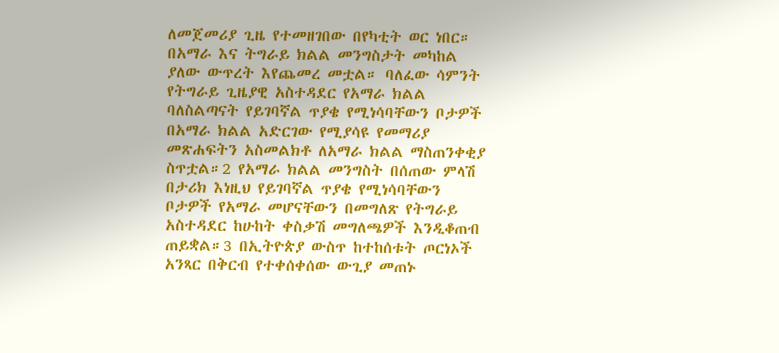ለመጀመሪያ ጊዜ የተመዘገበው በየካቲት ወር ነበር። በአማራ እና ትግራይ ክልል መንግስታት መካከል ያለው ውጥረት እየጨመረ መቷል። ባለፈው ሳምንት የትግራይ ጊዜያዊ አስተዳደር የአማራ ክልል ባለስልጣናት የይገባኛል ጥያቄ የሚነሳባቸውን ቦታዎች በአማራ ክልል አድርገው የሚያሳዩ የመማሪያ መጽሐፍትን አስመልክቶ ለአማራ ክልል ማስጠንቀቂያ ስጥቷል።2 የአማራ ክልል መንግስት በሰጠው ምላሽ በታሪክ እነዚህ የይገባኛል ጥያቄ የሚነሳባቸውን ቦታዎች የአማራ መሆናቸውን በመግለጽ የትግራይ አስተዳደር ከሁከት ቀስቃሽ መግለጫዎች እንዲቆጠብ ጠይቋል።3 በኢትዮጵያ ውስጥ ከተከሰቱት ጦርነኦች አንጻር በቅርብ የተቀሰቀሰው ውጊያ መጠኑ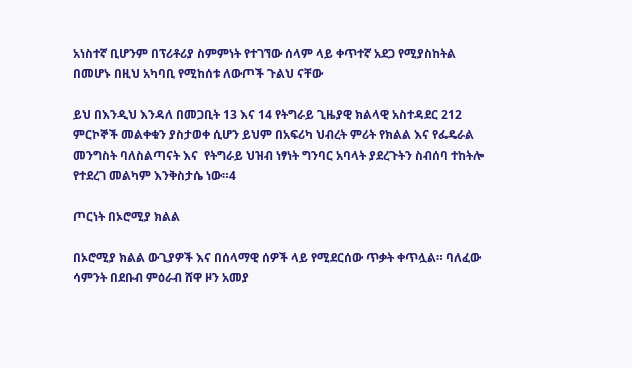አነስተኛ ቢሆንም በፕሪቶሪያ ስምምነት የተገኘው ሰላም ላይ ቀጥተኛ አደጋ የሚያስከትል በመሆኑ በዚህ አካባቢ የሚከሰቱ ለውጦች ጉልህ ናቸው

ይህ በእንዲህ እንዳለ በመጋቢት 13 እና 14 የትግራይ ጊዜያዊ ክልላዊ አስተዳደር 212 ምርኮኞች መልቀቁን ያስታወቀ ሲሆን ይህም በአፍሪካ ህብረት ምሪት የክልል እና የፌዴራል መንግስት ባለስልጣናት እና  የትግራይ ህዝብ ነፃነት ግንባር አባላት ያደረጉትን ስብሰባ ተከትሎ የተደረገ መልካም እንቅስታሴ ነው።4

ጦርነት በኦሮሚያ ክልል

በኦሮሚያ ክልል ውጊያዎች እና በሰላማዊ ሰዎች ላይ የሚደርሰው ጥቃት ቀጥሏል። ባለፈው ሳምንት በደቡብ ምዕራብ ሸዋ ዞን አመያ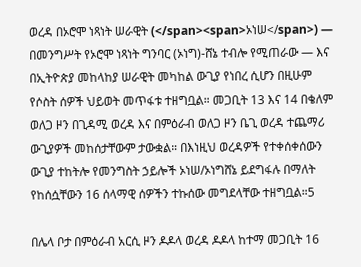ወረዳ በኦሮሞ ነጻነት ሠራዊት (</span><span>ኦነሠ</span>) — በመንግሥት የኦሮሞ ነጻነት ግንባር (ኦነግ)-ሸኔ ተብሎ የሚጠራው — እና በኢትዮጵያ መከላከያ ሠራዊት መካከል ውጊያ የነበረ ሲሆን በዚሁም የሶስት ሰዎች ህይወት መጥፋቱ ተዘግቧል። መጋቢት 13 እና 14 በቄለም ወለጋ ዞን በጊዳሚ ወረዳ እና በምዕራብ ወለጋ ዞን ቤጊ ወረዳ ተጨማሪ ውጊያዎች መከሰታቸውም ታውቋል። በእነዚህ ወረዳዎች የተቀሰቀሰውን ውጊያ ተከትሎ የመንግስት ኃይሎች ኦነሠ/ኦነግሸኔ ይደግፋሉ በማለት የከሰሷቸውን 16 ሰላማዊ ሰዎችን ተኩሰው መግደላቸው ተዘግቧል።5

በሌላ ቦታ በምዕራብ አርሲ ዞን ዶዶላ ወረዳ ዶዶላ ከተማ መጋቢት 16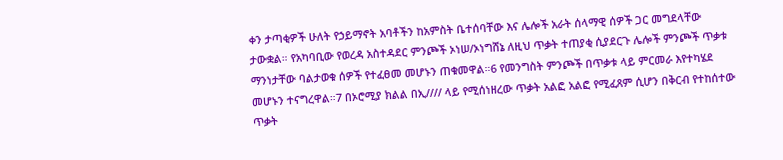ቀን ታጣቂዎች ሁለት የኃይማኖት አባቶችን ከአምስት ቤተሰባቸው እና ሌሎች አራት ሰላማዊ ሰዎች ጋር መግደላቸው ታውቋል። የአካባቢው የወረዳ አስተዳደር ምንጮች ኦነሠ/ኦነግሸኔ ለዚህ ጥቃት ተጠያቂ ሲያደርጉ ሌሎች ምንጮች ጥቃቱ ማንነታቸው ባልታወቁ ሰዎች የተፈፀመ መሆኑን ጠቁመዋል።6 የመንግስት ምንጮች በጥቃቱ ላይ ምርመራ እየተካሄደ መሆኑን ተናግረዋል።7 በኦሮሚያ ክልል በኢ//// ላይ የሚሰነዘረው ጥቃት አልፎ አልፎ የሚፈጸም ሲሆን በቅርብ የተከሰተው ጥቃት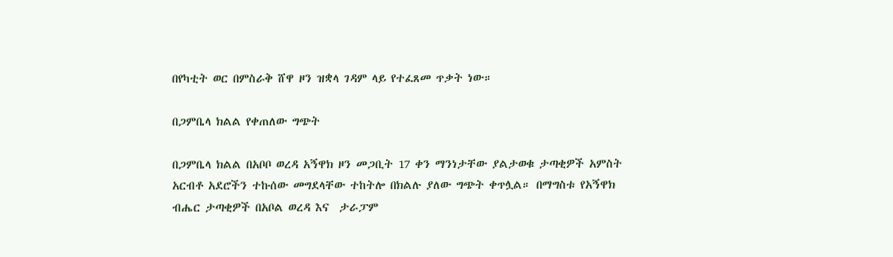በየካቲት ወር በምስራቅ ሸዋ ዞን ዝቋላ ገዳም ላይ የተፈጸመ ጥቃት ነው።

በጋምቤላ ክልል የቀጠለው ግጭት

በጋምቤላ ክልል በአቦቦ ወረዳ አኝዋክ ዞን መጋቢት 17 ቀን ማንነታቸው ያልታወቁ ታጣቂዎች አምስት አርብቶ አደሮችን ተኩሰው መግደላቸው ተከትሎ በክልሉ ያለው ግጭት ቀጥሏል። በማግስቱ የአኝዋክ ብሔር ታጣቂዎች በአቦል ወረዳ እና  ታራፓም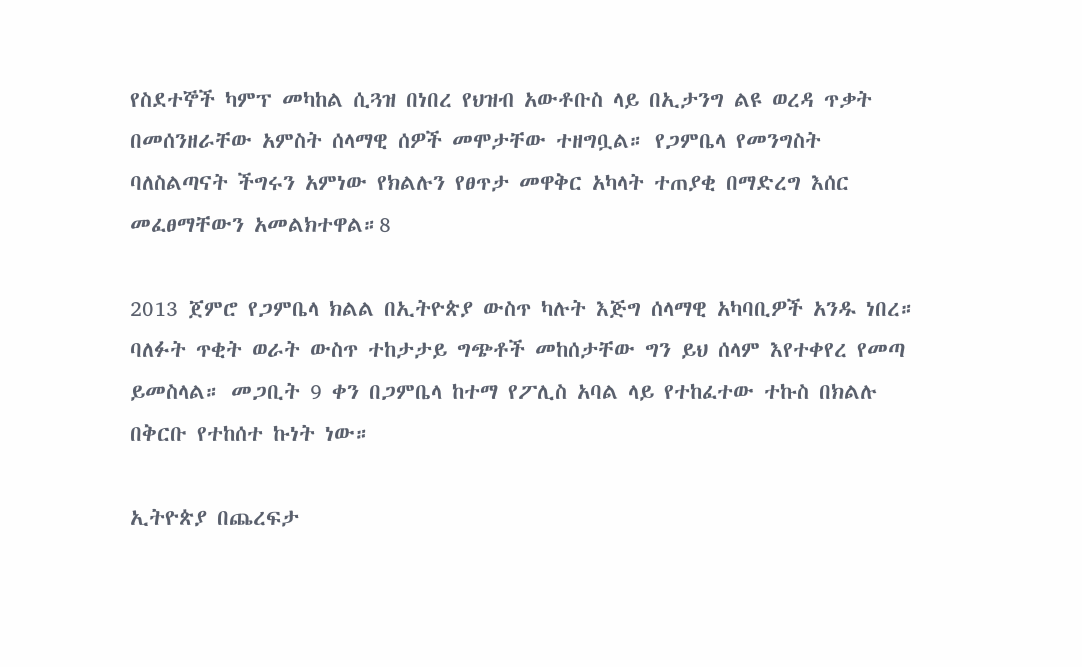የስደተኞች ካምፕ መካከል ሲጓዝ በነበረ የህዝብ አውቶቡስ ላይ በኢታንግ ልዩ ወረዳ ጥቃት በመሰንዘራቸው አምስት ሰላማዊ ሰዎች መሞታቸው ተዘግቧል። የጋምቤላ የመንግስት ባለስልጣናት ችግሩን አምነው የክልሉን የፀጥታ መዋቅር አካላት ተጠያቂ በማድረግ እሰር መፈፀማቸውን አመልክተዋል።8

2013 ጀምሮ የጋምቤላ ክልል በኢትዮጵያ ውስጥ ካሉት እጅግ ሰላማዊ አካባቢዎች አንዱ ነበረ። ባለፉት ጥቂት ወራት ውስጥ ተከታታይ ግጭቶች መከሰታቸው ግን ይህ ሰላም እየተቀየረ የመጣ ይመስላል። መጋቢት 9 ቀን በጋምቤላ ከተማ የፖሊስ አባል ላይ የተከፈተው ተኩስ በክልሉ በቅርቡ የተከሰተ ኩነት ነው።

ኢትዮጵያ በጨረፍታ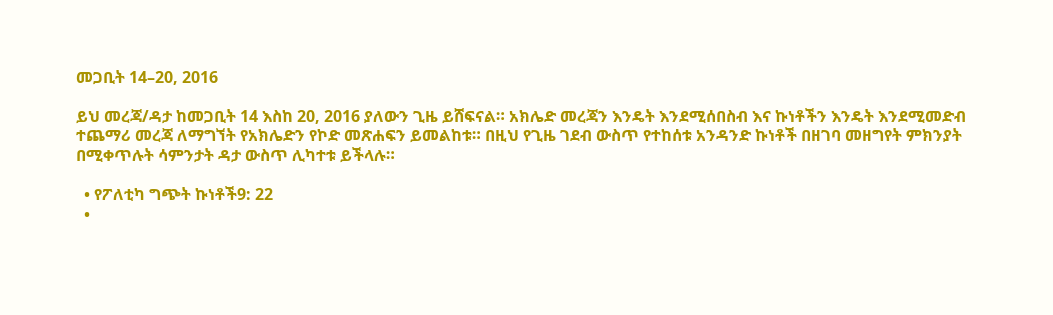መጋቢት 14–20, 2016

ይህ መረጃ/ዳታ ከመጋቢት 14 እስከ 20, 2016 ያለውን ጊዜ ይሸፍናል። አክሌድ መረጃን እንዴት እንደሚሰበስብ እና ኩነቶችን እንዴት እንደሚመድብ ተጨማሪ መረጃ ለማግኘት የአክሌድን የኮድ መጽሐፍን ይመልከቱ። በዚህ የጊዜ ገደብ ውስጥ የተከሰቱ አንዳንድ ኩነቶች በዘገባ መዘግየት ምክንያት በሚቀጥሉት ሳምንታት ዳታ ውስጥ ሊካተቱ ይችላሉ።

  • የፖለቲካ ግጭት ኩነቶች9: 22
  •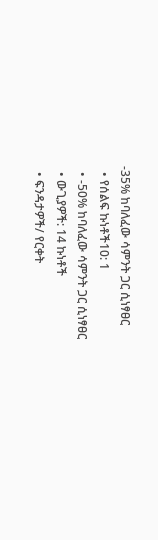-35% ከባለፈው ሳምንት ጋር ሲነፃፀር
  • የሰልፍ ኩነቶች10: 1
  • -50% ከባለፈው ሳምንት ጋር ሲነፃፀር
  • ውጊያዎች: 14 ኩነቶች
  • ፍንዳታዎች/ የርቀት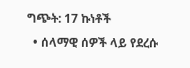ግጭት: 17 ኩነቶች
  • ሰላማዊ ሰዎች ላይ የደረሱ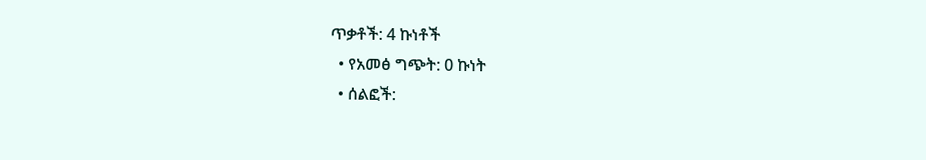ጥቃቶች: 4 ኩነቶች
  • የአመፅ ግጭት: 0 ኩነት
  • ሰልፎች: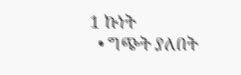1 ኩነት
  • ግጭት ያለበት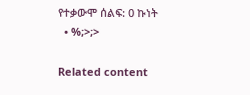የተቃውሞ ሰልፍ: 0 ኩነት
  • %;>;>

Related content